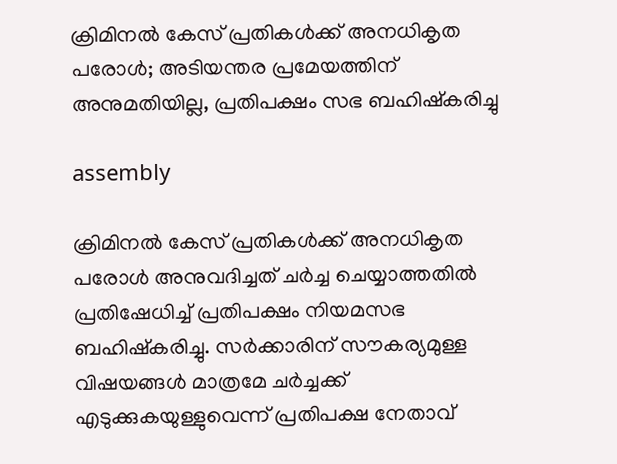ക്രിമിനൽ കേസ് പ്രതികൾക്ക് അനധികൃത പരോൾ; അടിയന്തര പ്രമേയത്തിന് അനുമതിയില്ല, പ്രതിപക്ഷം സഭ ബഹിഷ്‌കരിച്ചു

assembly

ക്രിമിനൽ കേസ് പ്രതികൾക്ക് അനധികൃത പരോൾ അനുവദിച്ചത് ചർച്ച ചെയ്യാത്തതിൽ പ്രതിഷേധിച്ച് പ്രതിപക്ഷം നിയമസഭ ബഹിഷ്‌കരിച്ചു. സർക്കാരിന് സൗകര്യമുള്ള വിഷയങ്ങൾ മാത്രമേ ചർച്ചക്ക് എടുക്കുകയുള്ളുവെന്ന് പ്രതിപക്ഷ നേതാവ്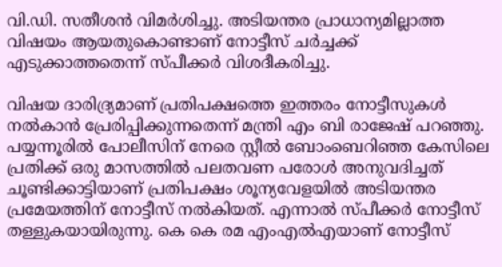വി.ഡി. സതീശൻ വിമർശിച്ചു. അടിയന്തര പ്രാധാന്യമില്ലാത്ത വിഷയം ആയതുകൊണ്ടാണ് നോട്ടീസ് ചർച്ചക്ക് എടുക്കാത്തതെന്ന് സ്പീക്കർ വിശദീകരിച്ചു.

വിഷയ ദാരിദ്ര്യമാണ് പ്രതിപക്ഷത്തെ ഇത്തരം നോട്ടീസുകൾ നൽകാൻ പ്രേരിപ്പിക്കുന്നതെന്ന് മന്ത്രി എം ബി രാജേഷ് പറഞ്ഞു. പയ്യന്നൂരിൽ പോലീസിന് നേരെ സ്റ്റീൽ ബോംബെറിഞ്ഞ കേസിലെ പ്രതിക്ക് ഒരു മാസത്തിൽ പലതവണ പരോൾ അനുവദിച്ചത് ചൂണ്ടിക്കാട്ടിയാണ് പ്രതിപക്ഷം ശൂന്യവേളയിൽ അടിയന്തര പ്രമേയത്തിന് നോട്ടീസ് നൽകിയത്. എന്നാൽ സ്പീക്കർ നോട്ടീസ് തള്ളുകയായിരുന്നു. കെ കെ രമ എംഎൽഎയാണ് നോട്ടീസ്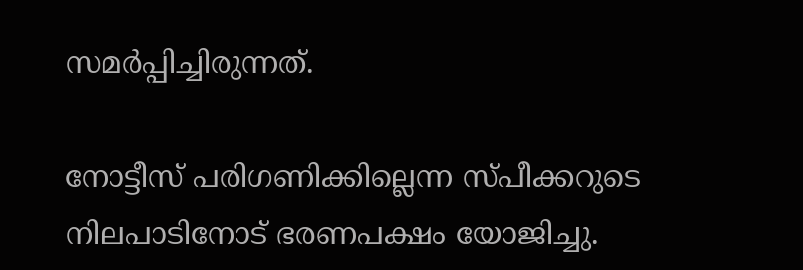സമർപ്പിച്ചിരുന്നത്.

നോട്ടീസ് പരിഗണിക്കില്ലെന്ന സ്പീക്കറുടെ നിലപാടിനോട് ഭരണപക്ഷം യോജിച്ചു.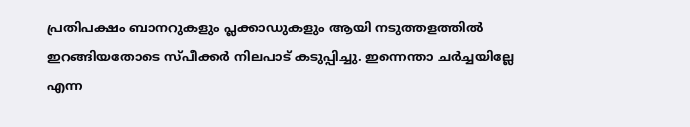പ്രതിപക്ഷം ബാനറുകളും പ്ലക്കാഡുകളും ആയി നടുത്തളത്തിൽ ഇറങ്ങിയതോടെ സ്പീക്കർ നിലപാട് കടുപ്പിച്ചു. ഇന്നെന്താ ചർച്ചയില്ലേ എന്ന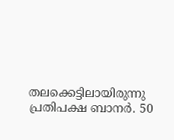തലക്കെട്ടിലായിരുന്നു പ്രതിപക്ഷ ബാനർ. 50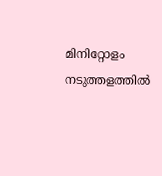മിനിറ്റോളം നടുത്തളത്തിൽ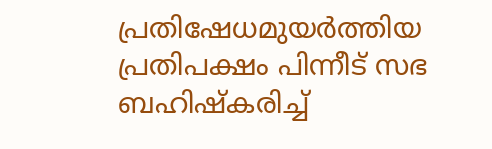പ്രതിഷേധമുയർത്തിയ പ്രതിപക്ഷം പിന്നീട് സഭ ബഹിഷ്‌കരിച്ച്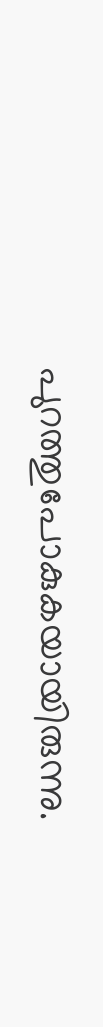പുറത്തുപോകുകയായിരുന്നു.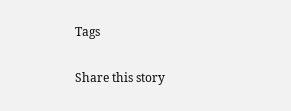Tags

Share this story